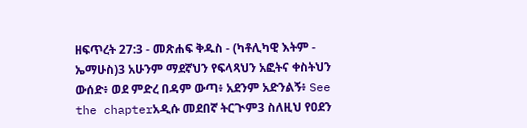ዘፍጥረት 27:3 - መጽሐፍ ቅዱስ - (ካቶሊካዊ እትም - ኤማሁስ)3 አሁንም ማደኛህን የፍላጻህን አፎትና ቀስትህን ውሰድ፥ ወደ ምድረ በዳም ውጣ፥ አደንም አድንልኝ፥ See the chapterአዲሱ መደበኛ ትርጒም3 ስለዚህ የዐደን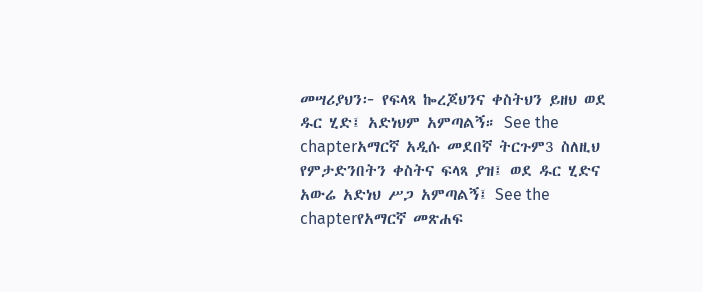መሣሪያህን፦ የፍላጻ ኰረጆህንና ቀስትህን ይዘህ ወደ ዱር ሂድ፤ አድነህም አምጣልኝ። See the chapterአማርኛ አዲሱ መደበኛ ትርጉም3 ስለዚህ የምታድንበትን ቀስትና ፍላጻ ያዝ፤ ወደ ዱር ሂድና አውሬ አድነህ ሥጋ አምጣልኝ፤ See the chapterየአማርኛ መጽሐፍ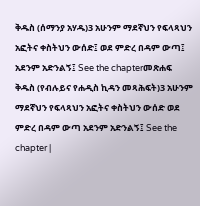ቅዱስ (ሰማንያ አሃዱ)3 አሁንም ማደኛህን የፍላጻህን አፎትና ቀስትህን ውሰድ፤ ወደ ምድረ በዳም ውጣ፤ አደንም አድንልኝ፤ See the chapterመጽሐፍ ቅዱስ (የብሉይና የሐዲስ ኪዳን መጻሕፍት)3 አሁንም ማደኛህን የፍላጻህን አፎትና ቀስትህን ውሰድ ወደ ምድረ በዳም ውጣ አደንም አድንልኝ፤ See the chapter |